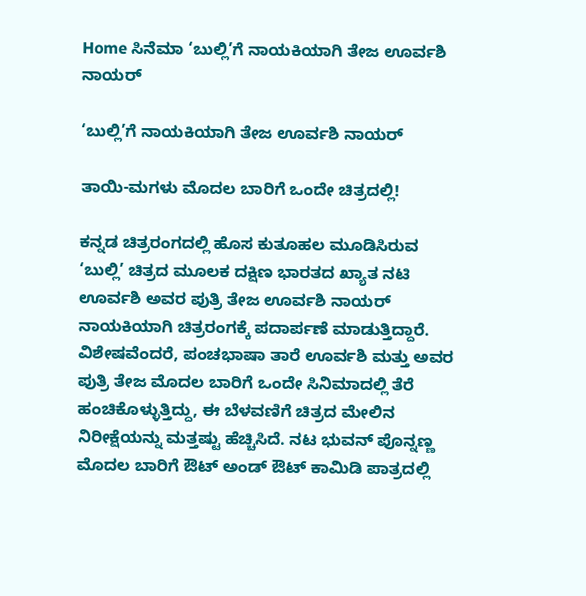Home ಸಿನೆಮಾ ‘ಬುಲ್ಲಿ’ಗೆ ನಾಯಕಿಯಾಗಿ ತೇಜ ಊರ್ವಶಿ ನಾಯರ್

‘ಬುಲ್ಲಿ’ಗೆ ನಾಯಕಿಯಾಗಿ ತೇಜ ಊರ್ವಶಿ ನಾಯರ್

ತಾಯಿ-ಮಗಳು ಮೊದಲ ಬಾರಿಗೆ ಒಂದೇ ಚಿತ್ರದಲ್ಲಿ!

ಕನ್ನಡ ಚಿತ್ರರಂಗದಲ್ಲಿ ಹೊಸ ಕುತೂಹಲ ಮೂಡಿಸಿರುವ ‘ಬುಲ್ಲಿ’ ಚಿತ್ರದ ಮೂಲಕ ದಕ್ಷಿಣ ಭಾರತದ ಖ್ಯಾತ ನಟಿ ಊರ್ವಶಿ ಅವರ ಪುತ್ರಿ ತೇಜ ಊರ್ವಶಿ ನಾಯರ್ ನಾಯಕಿಯಾಗಿ ಚಿತ್ರರಂಗಕ್ಕೆ ಪದಾರ್ಪಣೆ ಮಾಡುತ್ತಿದ್ದಾರೆ. ವಿಶೇಷವೆಂದರೆ, ಪಂಚಭಾಷಾ ತಾರೆ ಊರ್ವಶಿ ಮತ್ತು ಅವರ ಪುತ್ರಿ ತೇಜ ಮೊದಲ ಬಾರಿಗೆ ಒಂದೇ ಸಿನಿಮಾದಲ್ಲಿ ತೆರೆ ಹಂಚಿಕೊಳ್ಳುತ್ತಿದ್ದು, ಈ ಬೆಳವಣಿಗೆ ಚಿತ್ರದ ಮೇಲಿನ ನಿರೀಕ್ಷೆಯನ್ನು ಮತ್ತಷ್ಟು ಹೆಚ್ಚಿಸಿದೆ. ನಟ ಭುವನ್ ಪೊನ್ನಣ್ಣ ಮೊದಲ ಬಾರಿಗೆ ಔಟ್ ಅಂಡ್ ಔಟ್ ಕಾಮಿಡಿ ಪಾತ್ರದಲ್ಲಿ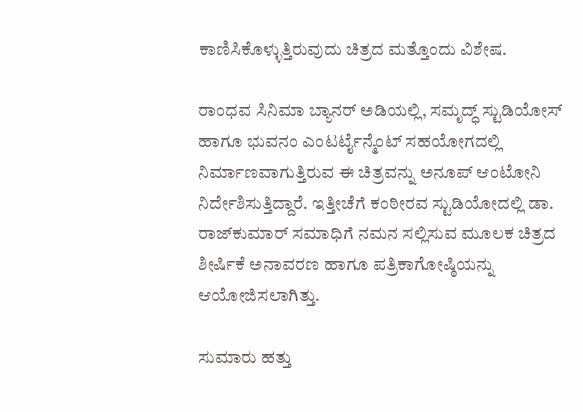ಕಾಣಿಸಿಕೊಳ್ಳುತ್ತಿರುವುದು ಚಿತ್ರದ ಮತ್ತೊಂದು ವಿಶೇಷ.

ರಾಂಧವ ಸಿನಿಮಾ ಬ್ಯಾನರ್ ಅಡಿಯಲ್ಲಿ, ಸಮೃದ್ಧ್ ಸ್ಟುಡಿಯೋಸ್ ಹಾಗೂ ಭುವನಂ ಎಂಟರ್ಟೈನ್ಮೆಂಟ್ ಸಹಯೋಗದಲ್ಲಿ ನಿರ್ಮಾಣವಾಗುತ್ತಿರುವ ಈ ಚಿತ್ರವನ್ನು ಅನೂಪ್ ಆಂಟೋನಿ ನಿರ್ದೇಶಿಸುತ್ತಿದ್ದಾರೆ. ಇತ್ತೀಚೆಗೆ ಕಂಠೀರವ ಸ್ಟುಡಿಯೋದಲ್ಲಿ ಡಾ. ರಾಜ್‌ಕುಮಾರ್ ಸಮಾಧಿಗೆ ನಮನ ಸಲ್ಲಿಸುವ ಮೂಲಕ ಚಿತ್ರದ ಶೀರ್ಷಿಕೆ ಅನಾವರಣ ಹಾಗೂ ಪತ್ರಿಕಾಗೋಷ್ಠಿಯನ್ನು ಆಯೋಜಿಸಲಾಗಿತ್ತು.

ಸುಮಾರು ಹತ್ತು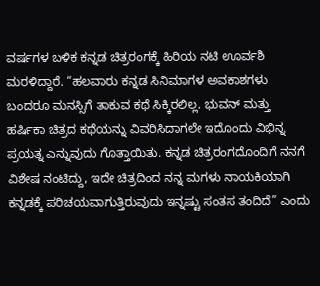ವರ್ಷಗಳ ಬಳಿಕ ಕನ್ನಡ ಚಿತ್ರರಂಗಕ್ಕೆ ಹಿರಿಯ ನಟಿ ಊರ್ವಶಿ ಮರಳಿದ್ದಾರೆ. “ಹಲವಾರು ಕನ್ನಡ ಸಿನಿಮಾಗಳ ಅವಕಾಶಗಳು ಬಂದರೂ ಮನಸ್ಸಿಗೆ ತಾಕುವ ಕಥೆ ಸಿಕ್ಕಿರಲಿಲ್ಲ. ಭುವನ್ ಮತ್ತು ಹರ್ಷಿಕಾ ಚಿತ್ರದ ಕಥೆಯನ್ನು ವಿವರಿಸಿದಾಗಲೇ ಇದೊಂದು ವಿಭಿನ್ನ ಪ್ರಯತ್ನ ಎನ್ನುವುದು ಗೊತ್ತಾಯಿತು. ಕನ್ನಡ ಚಿತ್ರರಂಗದೊಂದಿಗೆ ನನಗೆ ವಿಶೇಷ ನಂಟಿದ್ದು, ಇದೇ ಚಿತ್ರದಿಂದ ನನ್ನ ಮಗಳು ನಾಯಕಿಯಾಗಿ ಕನ್ನಡಕ್ಕೆ ಪರಿಚಯವಾಗುತ್ತಿರುವುದು ಇನ್ನಷ್ಟು ಸಂತಸ ತಂದಿದೆ” ಎಂದು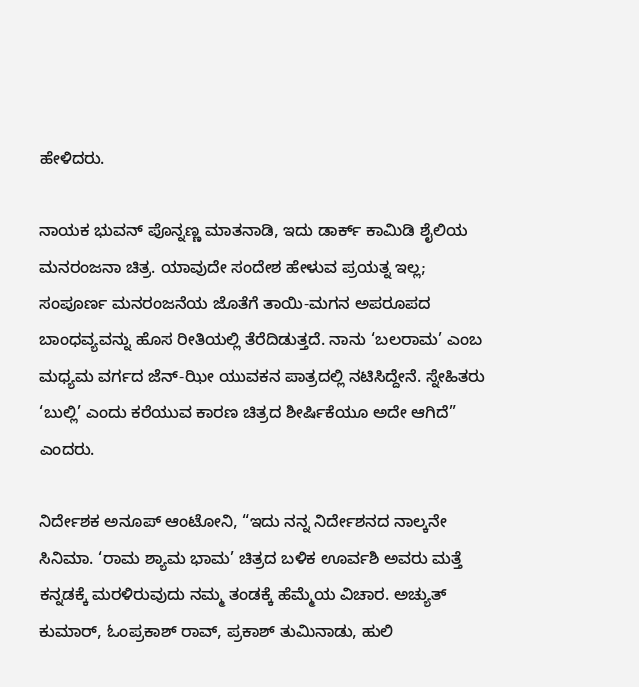ಹೇಳಿದರು.

ನಾಯಕ ಭುವನ್ ಪೊನ್ನಣ್ಣ ಮಾತನಾಡಿ, ಇದು ಡಾರ್ಕ್ ಕಾಮಿಡಿ ಶೈಲಿಯ ಮನರಂಜನಾ ಚಿತ್ರ. ಯಾವುದೇ ಸಂದೇಶ ಹೇಳುವ ಪ್ರಯತ್ನ ಇಲ್ಲ; ಸಂಪೂರ್ಣ ಮನರಂಜನೆಯ ಜೊತೆಗೆ ತಾಯಿ-ಮಗನ ಅಪರೂಪದ ಬಾಂಧವ್ಯವನ್ನು ಹೊಸ ರೀತಿಯಲ್ಲಿ ತೆರೆದಿಡುತ್ತದೆ. ನಾನು ‘ಬಲರಾಮ’ ಎಂಬ ಮಧ್ಯಮ ವರ್ಗದ ಜೆನ್-ಝೀ ಯುವಕನ ಪಾತ್ರದಲ್ಲಿ ನಟಿಸಿದ್ದೇನೆ. ಸ್ನೇಹಿತರು ‘ಬುಲ್ಲಿ’ ಎಂದು ಕರೆಯುವ ಕಾರಣ ಚಿತ್ರದ ಶೀರ್ಷಿಕೆಯೂ ಅದೇ ಆಗಿದೆ” ಎಂದರು.

ನಿರ್ದೇಶಕ ಅನೂಪ್ ಆಂಟೋನಿ, “ಇದು ನನ್ನ ನಿರ್ದೇಶನದ ನಾಲ್ಕನೇ ಸಿನಿಮಾ. ‘ರಾಮ ಶ್ಯಾಮ ಭಾಮ’ ಚಿತ್ರದ ಬಳಿಕ ಊರ್ವಶಿ ಅವರು ಮತ್ತೆ ಕನ್ನಡಕ್ಕೆ ಮರಳಿರುವುದು ನಮ್ಮ ತಂಡಕ್ಕೆ ಹೆಮ್ಮೆಯ ವಿಚಾರ. ಅಚ್ಯುತ್ ಕುಮಾರ್, ಓಂಪ್ರಕಾಶ್ ರಾವ್, ಪ್ರಕಾಶ್ ತುಮಿನಾಡು, ಹುಲಿ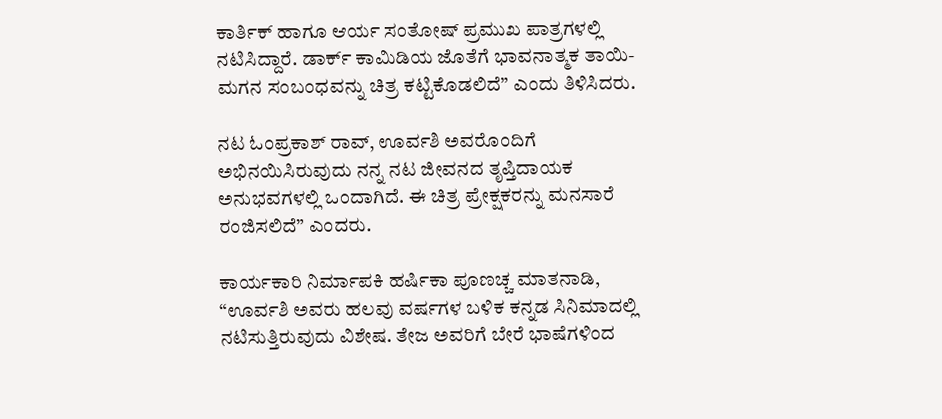ಕಾರ್ತಿಕ್ ಹಾಗೂ ಆರ್ಯ ಸಂತೋಷ್ ಪ್ರಮುಖ ಪಾತ್ರಗಳಲ್ಲಿ ನಟಿಸಿದ್ದಾರೆ. ಡಾರ್ಕ್ ಕಾಮಿಡಿಯ ಜೊತೆಗೆ ಭಾವನಾತ್ಮಕ ತಾಯಿ-ಮಗನ ಸಂಬಂಧವನ್ನು ಚಿತ್ರ ಕಟ್ಟಿಕೊಡಲಿದೆ” ಎಂದು ತಿಳಿಸಿದರು.

ನಟ ಓಂಪ್ರಕಾಶ್ ರಾವ್, ಊರ್ವಶಿ ಅವರೊಂದಿಗೆ ಅಭಿನಯಿಸಿರುವುದು ನನ್ನ ನಟ ಜೀವನದ ತೃಪ್ತಿದಾಯಕ ಅನುಭವಗಳಲ್ಲಿ ಒಂದಾಗಿದೆ. ಈ ಚಿತ್ರ ಪ್ರೇಕ್ಷಕರನ್ನು ಮನಸಾರೆ ರಂಜಿಸಲಿದೆ” ಎಂದರು.

ಕಾರ್ಯಕಾರಿ ನಿರ್ಮಾಪಕಿ ಹರ್ಷಿಕಾ ಪೂಣಚ್ಚ ಮಾತನಾಡಿ, “ಊರ್ವಶಿ ಅವರು ಹಲವು ವರ್ಷಗಳ ಬಳಿಕ ಕನ್ನಡ ಸಿನಿಮಾದಲ್ಲಿ ನಟಿಸುತ್ತಿರುವುದು ವಿಶೇಷ. ತೇಜ ಅವರಿಗೆ ಬೇರೆ ಭಾಷೆಗಳಿಂದ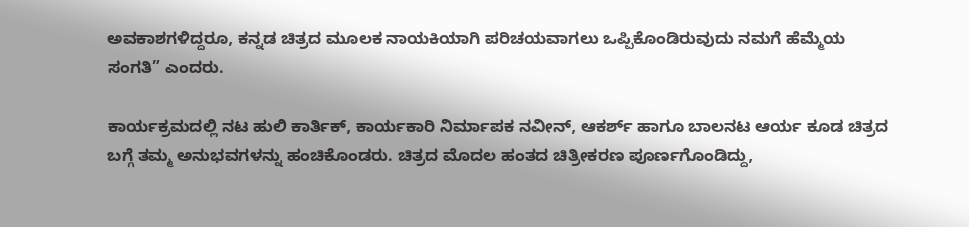ಅವಕಾಶಗಳಿದ್ದರೂ, ಕನ್ನಡ ಚಿತ್ರದ ಮೂಲಕ ನಾಯಕಿಯಾಗಿ ಪರಿಚಯವಾಗಲು ಒಪ್ಪಿಕೊಂಡಿರುವುದು ನಮಗೆ ಹೆಮ್ಮೆಯ ಸಂಗತಿ” ಎಂದರು.

ಕಾರ್ಯಕ್ರಮದಲ್ಲಿ ನಟ ಹುಲಿ ಕಾರ್ತಿಕ್, ಕಾರ್ಯಕಾರಿ ನಿರ್ಮಾಪಕ ನವೀನ್, ಆಕರ್ಶ್ ಹಾಗೂ ಬಾಲನಟ ಆರ್ಯ ಕೂಡ ಚಿತ್ರದ ಬಗ್ಗೆ ತಮ್ಮ ಅನುಭವಗಳನ್ನು ಹಂಚಿಕೊಂಡರು. ಚಿತ್ರದ ಮೊದಲ ಹಂತದ ಚಿತ್ರೀಕರಣ ಪೂರ್ಣಗೊಂಡಿದ್ದು,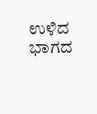ಉಳಿದ ಭಾಗದ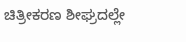ಚಿತ್ರೀಕರಣ ಶೀಘ್ರದಲ್ಲೇ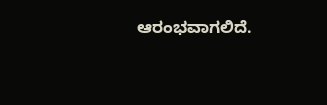ಆರಂಭವಾಗಲಿದೆ.